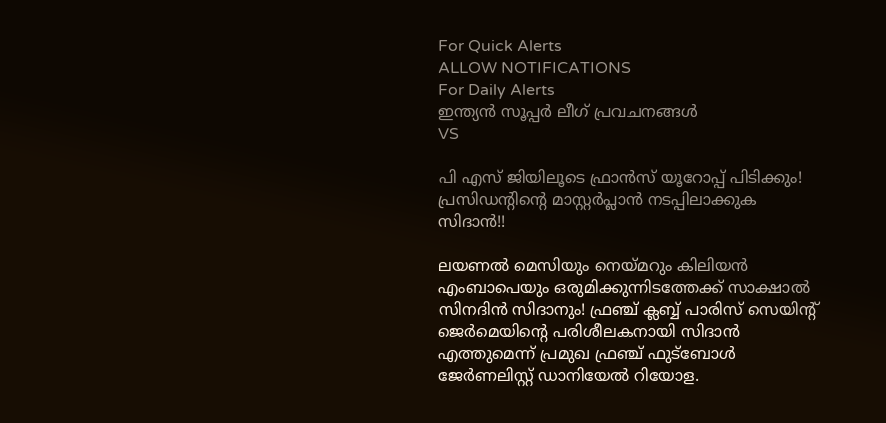For Quick Alerts
ALLOW NOTIFICATIONS
For Daily Alerts
ഇന്ത്യന്‍ സൂപ്പര്‍ ലീഗ്‌ പ്രവചനങ്ങൾ
VS

പി എസ് ജിയിലൂടെ ഫ്രാന്‍സ് യൂറോപ്പ് പിടിക്കും! പ്രസിഡന്റിന്റെ മാസ്റ്റര്‍പ്ലാന്‍ നടപ്പിലാക്കുക സിദാന്‍!!

ലയണല്‍ മെസിയും നെയ്മറും കിലിയന്‍ എംബാപെയും ഒരുമിക്കുന്നിടത്തേക്ക് സാക്ഷാല്‍ സിനദിന്‍ സിദാനും! ഫ്രഞ്ച് ക്ലബ്ബ് പാരിസ് സെയിന്റ് ജെര്‍മെയിന്റെ പരിശീലകനായി സിദാന്‍ എത്തുമെന്ന് പ്രമുഖ ഫ്രഞ്ച് ഫുട്‌ബോള്‍ ജേര്‍ണലിസ്റ്റ് ഡാനിയേല്‍ റിയോള.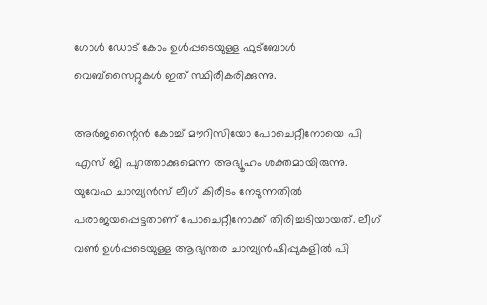ഗോള്‍ ഡോട് കോം ഉള്‍പ്പടെയുള്ള ഫുട്‌ബോള്‍ വെബ്‌സൈറ്റുകള്‍ ഇത് സ്ഥിരീകരിക്കുന്നു.

അര്‍ജന്റൈന്‍ കോച്ച് മൗറിസിയോ പോചെറ്റീനോയെ പി എസ് ജി പുറത്താക്കുമെന്ന അഭ്യൂഹം ശക്തമായിരുന്നു. യുവേഫ ചാമ്പ്യന്‍സ് ലീഗ് കിരീടം നേടുന്നതില്‍ പരാജയപ്പെട്ടതാണ് പോചെറ്റീനോക്ക് തിരിച്ചടിയായത്. ലീഗ് വണ്‍ ഉള്‍പ്പടെയുള്ള ആഭ്യന്തര ചാമ്പ്യന്‍ഷിപ്പുകളില്‍ പി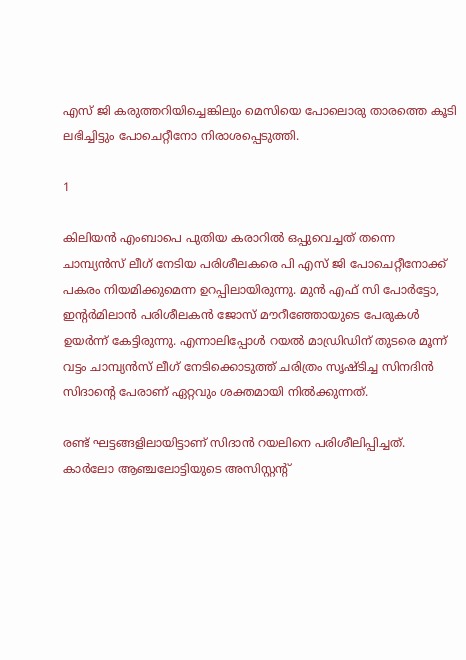എസ് ജി കരുത്തറിയിച്ചെങ്കിലും മെസിയെ പോലൊരു താരത്തെ കൂടി ലഭിച്ചിട്ടും പോചെറ്റീനോ നിരാശപ്പെടുത്തി.

1

കിലിയന്‍ എംബാപെ പുതിയ കരാറില്‍ ഒപ്പുവെച്ചത് തന്നെ ചാമ്പ്യന്‍സ് ലീഗ് നേടിയ പരിശീലകരെ പി എസ് ജി പോചെറ്റീനോക്ക് പകരം നിയമിക്കുമെന്ന ഉറപ്പിലായിരുന്നു. മുന്‍ എഫ് സി പോര്‍ട്ടോ, ഇന്റര്‍മിലാന്‍ പരിശീലകന്‍ ജോസ് മൗറീഞ്ഞോയുടെ പേരുകള്‍ ഉയര്‍ന്ന് കേട്ടിരുന്നു. എന്നാലിപ്പോള്‍ റയല്‍ മാഡ്രിഡിന് തുടരെ മൂന്ന് വട്ടം ചാമ്പ്യന്‍സ് ലീഗ് നേടിക്കൊടുത്ത് ചരിത്രം സൃഷ്ടിച്ച സിനദിന്‍ സിദാന്റെ പേരാണ് ഏറ്റവും ശക്തമായി നില്‍ക്കുന്നത്.

രണ്ട് ഘട്ടങ്ങളിലായിട്ടാണ് സിദാന്‍ റയലിനെ പരിശീലിപ്പിച്ചത്. കാര്‍ലോ ആഞ്ചലോട്ടിയുടെ അസിസ്റ്റന്റ്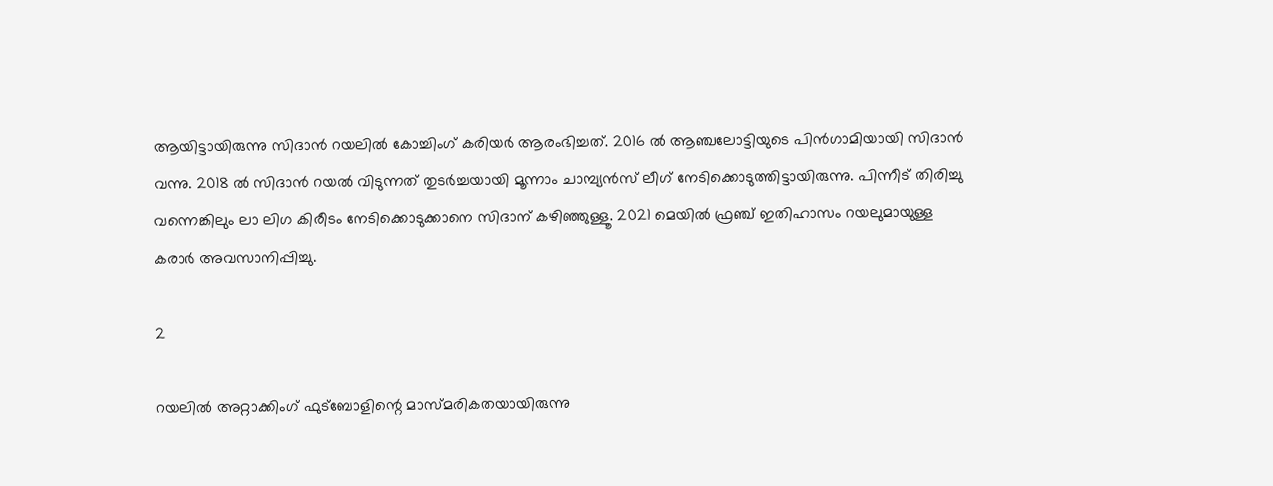ആയിട്ടായിരുന്നു സിദാന്‍ റയലില്‍ കോച്ചിംഗ് കരിയര്‍ ആരംഭിച്ചത്. 2016 ല്‍ ആഞ്ചലോട്ടിയുടെ പിന്‍ഗാമിയായി സിദാന്‍ വന്നു. 2018 ല്‍ സിദാന്‍ റയല്‍ വിടുന്നത് തുടര്‍ച്ചയായി മൂന്നാം ചാമ്പ്യന്‍സ് ലീഗ് നേടിക്കൊടുത്തിട്ടായിരുന്നു. പിന്നീട് തിരിച്ചു വന്നെങ്കിലും ലാ ലിഗ കിരീടം നേടിക്കൊടുക്കാനെ സിദാന് കഴിഞ്ഞുള്ളൂ. 2021 മെയില്‍ ഫ്രഞ്ച് ഇതിഹാസം റയലുമായുള്ള കരാര്‍ അവസാനിപ്പിച്ചു.

2

റയലില്‍ അറ്റാക്കിംഗ് ഫുട്‌ബോളിന്റെ മാസ്മരികതയായിരുന്നു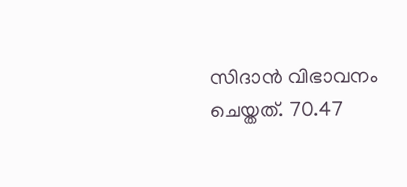സിദാന്‍ വിഭാവനം ചെയ്തത്. 70.47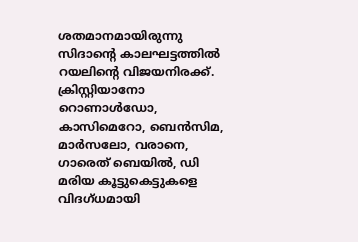ശതമാനമായിരുന്നു സിദാന്റെ കാലഘട്ടത്തില്‍ റയലിന്റെ വിജയനിരക്ക്. ക്രിസ്റ്റിയാനോ റൊണാള്‍ഡോ, കാസിമെറോ, ബെന്‍സിമ, മാര്‍സലോ, വരാനെ, ഗാരെത് ബെയില്‍, ഡി മരിയ കൂട്ടുകെട്ടുകളെ വിദഗ്ധമായി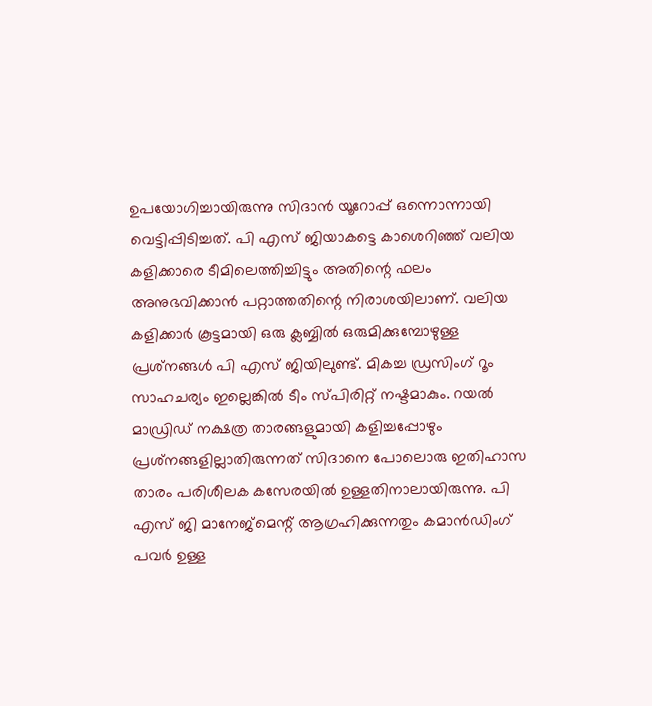ഉപയോഗിച്ചായിരുന്നു സിദാന്‍ യൂറോപ്പ് ഒന്നൊന്നായി വെട്ടിപ്പിടിച്ചത്. പി എസ് ജിയാകട്ടെ കാശെറിഞ്ഞ് വലിയ കളിക്കാരെ ടീമിലെത്തിച്ചിട്ടും അതിന്റെ ഫലം അനുഭവിക്കാന്‍ പറ്റാത്തതിന്റെ നിരാശയിലാണ്. വലിയ കളിക്കാര്‍ കൂട്ടമായി ഒരു ക്ലബ്ബില്‍ ഒരുമിക്കുമ്പോഴുള്ള പ്രശ്‌നങ്ങള്‍ പി എസ് ജിയിലുണ്ട്. മികച്ച ഡ്രസിംഗ് റൂം സാഹചര്യം ഇല്ലെങ്കില്‍ ടീം സ്പിരിറ്റ് നഷ്ടമാകും. റയല്‍ മാഡ്രിഡ് നക്ഷത്ര താരങ്ങളുമായി കളിച്ചപ്പോഴും പ്രശ്‌നങ്ങളില്ലാതിരുന്നത് സിദാനെ പോലൊരു ഇതിഹാസ താരം പരിശീലക കസേരയില്‍ ഉള്ളതിനാലായിരുന്നു. പി എസ് ജി മാനേജ്‌മെന്റ് ആഗ്രഹിക്കുന്നതും കമാന്‍ഡിംഗ് പവര്‍ ഉള്ള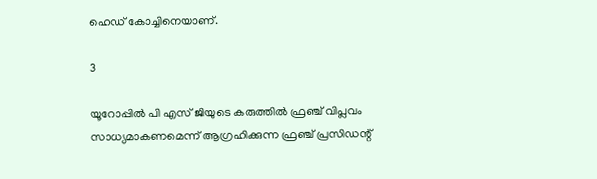ഹെഡ് കോച്ചിനെയാണ്.

3

യൂറോപ്പില്‍ പി എസ് ജിയുടെ കരുത്തില്‍ ഫ്രഞ്ച് വിപ്ലവം സാധ്യമാകണമെന്ന് ആഗ്രഹിക്കുന്ന ഫ്രഞ്ച് പ്രസിഡന്റ്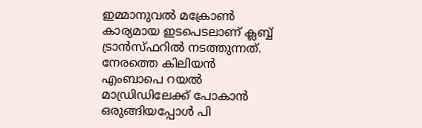ഇമ്മാനുവല്‍ മക്രോണ്‍ കാര്യമായ ഇടപെടലാണ് ക്ലബ്ബ് ട്രാന്‍സ്ഫറില്‍ നടത്തുന്നത്. നേരത്തെ കിലിയന്‍ എംബാപെ റയല്‍ മാഡ്രിഡിലേക്ക് പോകാന്‍ ഒരുങ്ങിയപ്പോള്‍ പി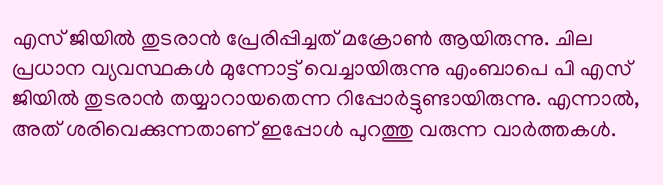എസ് ജിയില്‍ തുടരാന്‍ പ്രേരിപ്പിച്ചത് മക്രോണ്‍ ആയിരുന്നു. ചില പ്രധാന വ്യവസ്ഥകള്‍ മുന്നോട്ട് വെച്ചായിരുന്നു എംബാപെ പി എസ് ജിയില്‍ തുടരാന്‍ തയ്യാറായതെന്ന റിപ്പോര്‍ട്ടുണ്ടായിരുന്നു. എന്നാല്‍, അത് ശരിവെക്കുന്നതാണ് ഇപ്പോള്‍ പുറത്തു വരുന്ന വാര്‍ത്തകള്‍.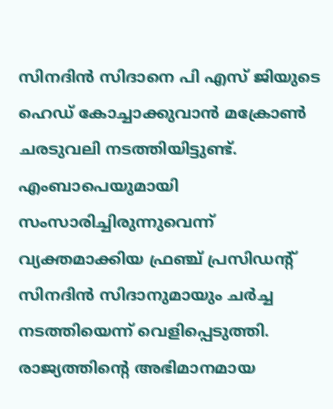സിനദിന്‍ സിദാനെ പി എസ് ജിയുടെ ഹെഡ് കോച്ചാക്കുവാന്‍ മക്രോണ്‍ ചരടുവലി നടത്തിയിട്ടുണ്ട്. എംബാപെയുമായി സംസാരിച്ചിരുന്നുവെന്ന് വ്യക്തമാക്കിയ ഫ്രഞ്ച് പ്രസിഡന്റ് സിനദിന്‍ സിദാനുമായും ചര്‍ച്ച നടത്തിയെന്ന് വെളിപ്പെടുത്തി. രാജ്യത്തിന്റെ അഭിമാനമായ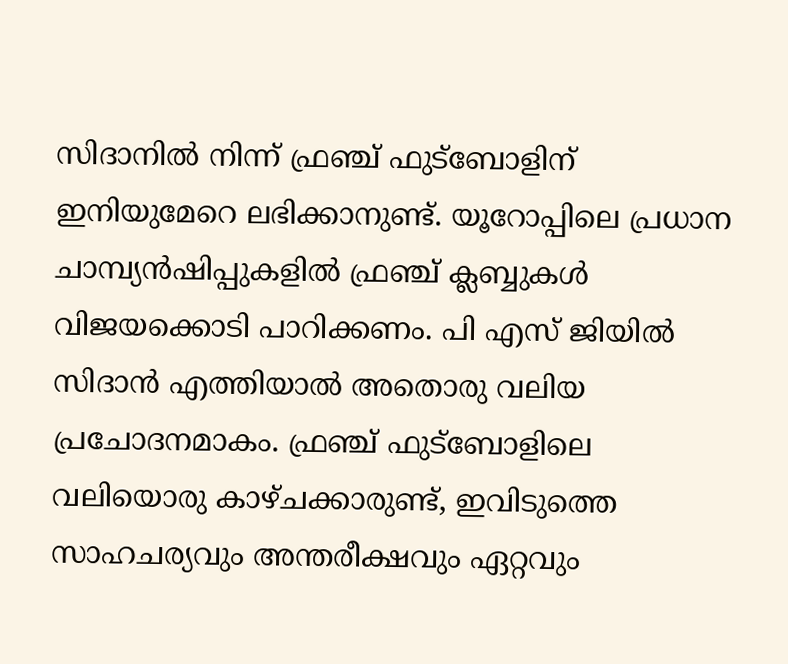സിദാനില്‍ നിന്ന് ഫ്രഞ്ച് ഫുട്‌ബോളിന് ഇനിയുമേറെ ലഭിക്കാനുണ്ട്. യൂറോപ്പിലെ പ്രധാന ചാമ്പ്യന്‍ഷിപ്പുകളില്‍ ഫ്രഞ്ച് ക്ലബ്ബുകള്‍ വിജയക്കൊടി പാറിക്കണം. പി എസ് ജിയില്‍ സിദാന്‍ എത്തിയാല്‍ അതൊരു വലിയ പ്രചോദനമാകം. ഫ്രഞ്ച് ഫുട്‌ബോളിലെ വലിയൊരു കാഴ്ചക്കാരുണ്ട്, ഇവിടുത്തെ സാഹചര്യവും അന്തരീക്ഷവും ഏറ്റവും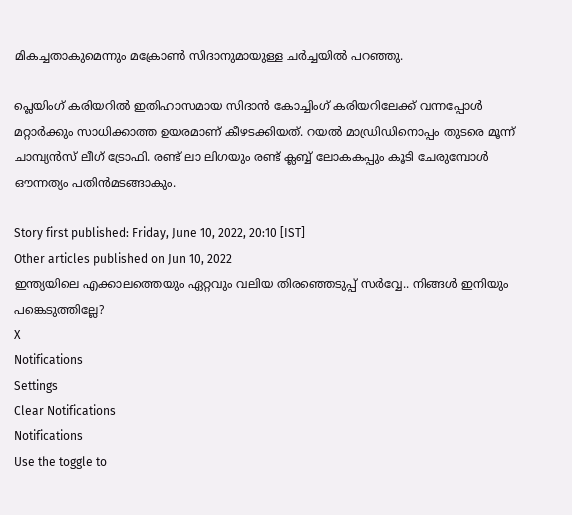മികച്ചതാകുമെന്നും മക്രോണ്‍ സിദാനുമായുള്ള ചര്‍ച്ചയില്‍ പറഞ്ഞു.

പ്ലെയിംഗ് കരിയറില്‍ ഇതിഹാസമായ സിദാന്‍ കോച്ചിംഗ് കരിയറിലേക്ക് വന്നപ്പോള്‍ മറ്റാര്‍ക്കും സാധിക്കാത്ത ഉയരമാണ് കീഴടക്കിയത്. റയല്‍ മാഡ്രിഡിനൊപ്പം തുടരെ മൂന്ന് ചാമ്പ്യന്‍സ് ലീഗ് ട്രോഫി. രണ്ട് ലാ ലിഗയും രണ്ട് ക്ലബ്ബ് ലോകകപ്പും കൂടി ചേരുമ്പോള്‍ ഔന്നത്യം പതിന്‍മടങ്ങാകും.

Story first published: Friday, June 10, 2022, 20:10 [IST]
Other articles published on Jun 10, 2022
ഇന്ത്യയിലെ എക്കാലത്തെയും ഏറ്റവും വലിയ തിരഞ്ഞെടുപ്പ് സർവ്വേ.. നിങ്ങൾ ഇനിയും പങ്കെടുത്തില്ലേ?
X
Notifications
Settings
Clear Notifications
Notifications
Use the toggle to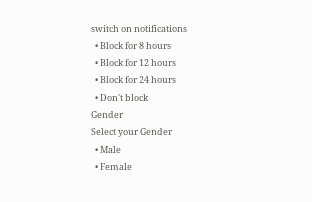switch on notifications
  • Block for 8 hours
  • Block for 12 hours
  • Block for 24 hours
  • Don't block
Gender
Select your Gender
  • Male
  • Female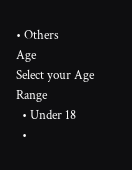• Others
Age
Select your Age Range
  • Under 18
  •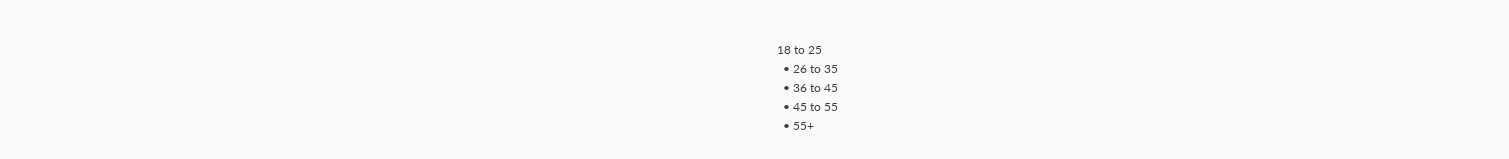18 to 25
  • 26 to 35
  • 36 to 45
  • 45 to 55
  • 55+